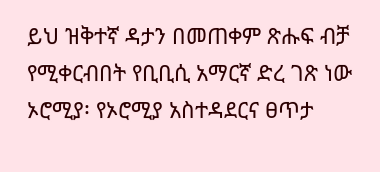ይህ ዝቅተኛ ዳታን በመጠቀም ጽሑፍ ብቻ የሚቀርብበት የቢቢሲ አማርኛ ድረ ገጽ ነው
ኦሮሚያ፡ የኦሮሚያ አስተዳደርና ፀጥታ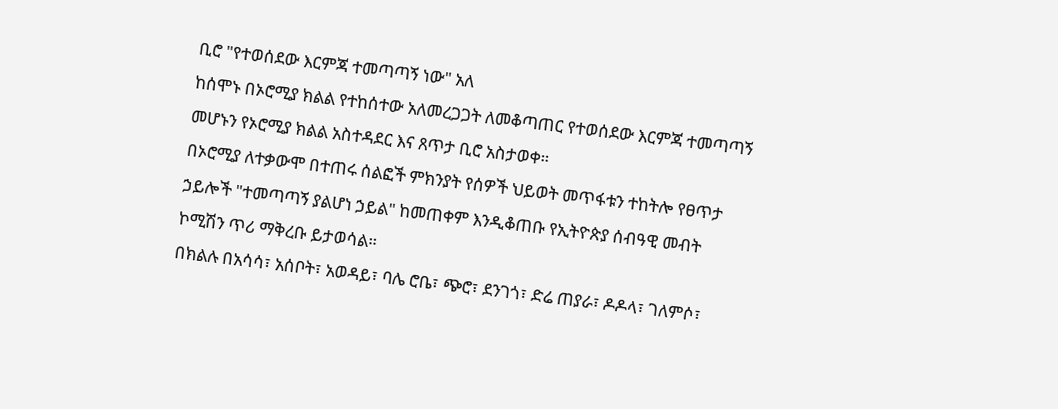ቢሮ "የተወሰደው እርምጃ ተመጣጣኝ ነው" አለ
ከሰሞኑ በኦሮሚያ ክልል የተከሰተው አለመረጋጋት ለመቆጣጠር የተወሰደው እርምጃ ተመጣጣኝ መሆኑን የኦሮሚያ ክልል አስተዳደር እና ጸጥታ ቢሮ አስታወቀ።
በኦሮሚያ ለተቃውሞ በተጠሩ ሰልፎች ምክንያት የሰዎች ህይወት መጥፋቱን ተከትሎ የፀጥታ ኃይሎች "ተመጣጣኝ ያልሆነ ኃይል" ከመጠቀም እንዲቆጠቡ የኢትዮጵያ ሰብዓዊ መብት ኮሚሽን ጥሪ ማቅረቡ ይታወሳል።
በክልሉ በአሳሳ፣ አሰቦት፣ አወዳይ፣ ባሌ ሮቤ፣ ጭሮ፣ ደንገጎ፣ ድሬ ጠያራ፣ ዶዶላ፣ ገለምሶ፣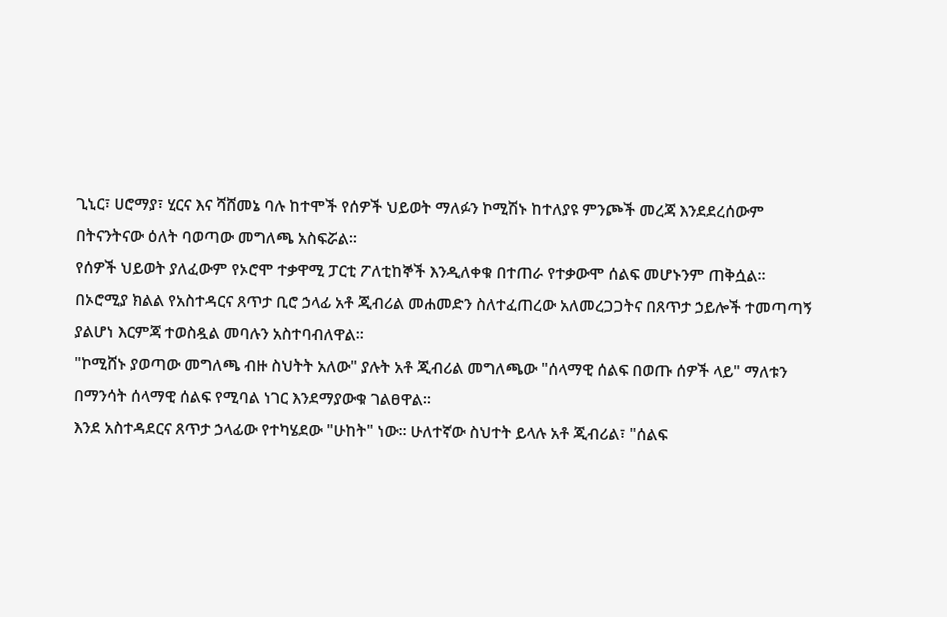ጊኒር፣ ሀሮማያ፣ ሂርና እና ሻሸመኔ ባሉ ከተሞች የሰዎች ህይወት ማለፉን ኮሚሽኑ ከተለያዩ ምንጮች መረጃ እንደደረሰውም በትናንትናው ዕለት ባወጣው መግለጫ አስፍሯል።
የሰዎች ህይወት ያለፈውም የኦሮሞ ተቃዋሚ ፓርቲ ፖለቲከኞች እንዲለቀቁ በተጠራ የተቃውሞ ሰልፍ መሆኑንም ጠቅሷል።
በኦሮሚያ ክልል የአስተዳርና ጸጥታ ቢሮ ኃላፊ አቶ ጂብሪል መሐመድን ስለተፈጠረው አለመረጋጋትና በጸጥታ ኃይሎች ተመጣጣኝ ያልሆነ እርምጃ ተወስዷል መባሉን አስተባብለዋል።
"ኮሚሸኑ ያወጣው መግለጫ ብዙ ስህትት አለው" ያሉት አቶ ጂብሪል መግለጫው "ሰላማዊ ሰልፍ በወጡ ሰዎች ላይ" ማለቱን በማንሳት ሰላማዊ ሰልፍ የሚባል ነገር እንደማያውቁ ገልፀዋል።
እንደ አስተዳደርና ጸጥታ ኃላፊው የተካሄደው "ሁከት" ነው። ሁለተኛው ስህተት ይላሉ አቶ ጂብሪል፣ "ሰልፍ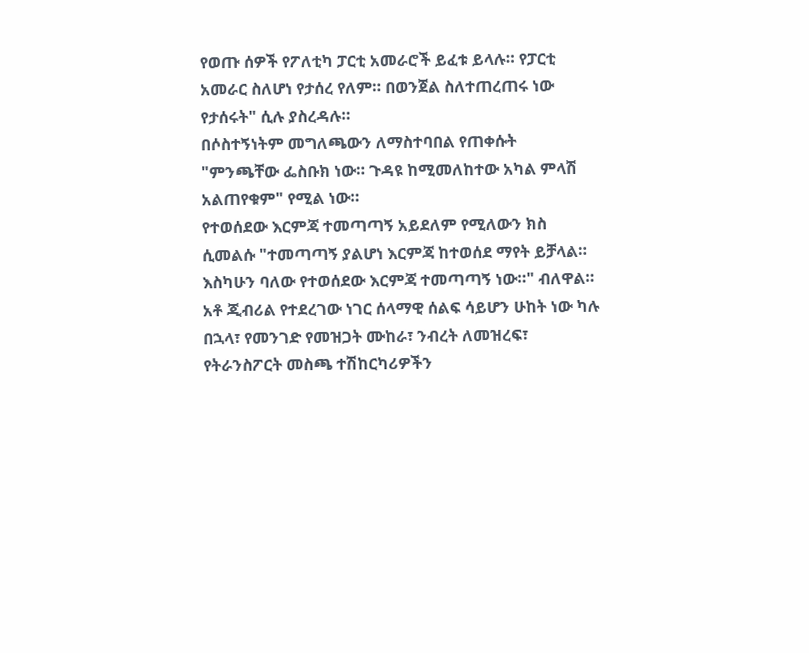የወጡ ሰዎች የፖለቲካ ፓርቲ አመራሮች ይፈቱ ይላሉ። የፓርቲ አመራር ስለሆነ የታሰረ የለም። በወንጀል ስለተጠረጠሩ ነው የታሰሩት" ሲሉ ያስረዳሉ።
በሶስተኝነትም መግለጫውን ለማስተባበል የጠቀሱት "ምንጫቸው ፌስቡክ ነው። ጉዳዩ ከሚመለከተው አካል ምላሽ አልጠየቁም" የሚል ነው።
የተወሰደው እርምጃ ተመጣጣኝ አይደለም የሚለውን ክስ ሲመልሱ "ተመጣጣኝ ያልሆነ እርምጃ ከተወሰደ ማየት ይቻላል። እስካሁን ባለው የተወሰደው እርምጃ ተመጣጣኝ ነው።" ብለዋል።
አቶ ጂብሪል የተደረገው ነገር ሰላማዊ ሰልፍ ሳይሆን ሁከት ነው ካሉ በኋላ፣ የመንገድ የመዝጋት ሙከራ፣ ንብረት ለመዝረፍ፣ የትራንስፖርት መስጫ ተሽከርካሪዎችን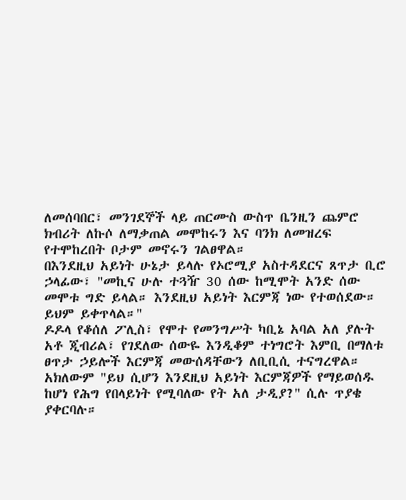ለመሰባበር፣ መንገደኞች ላይ ጠርሙስ ውስጥ ቤንዚን ጨምሮ ክብሪት ለኩሶ ለማቃጠል መሞከሩን እና ባንክ ለመዝረፍ የተሞከረበት ቦታም መኖሩን ገልፀዋል።
በእንደዚህ አይነት ሁኔታ ይላሉ የኦሮሚያ አስተዳደርና ጸጥታ ቢሮ ኃላፊው፣ "መኪና ሁሉ ተጓዥ 30 ሰው ከሚሞት አንድ ሰው መሞቱ ግድ ይላል። እንደዚህ አይነት እርምጃ ነው የተወሰደው። ይህም ይቀጥላል።"
ዶዶላ የቆሰለ ፖሊስ፣ የሞተ የመንግሥት ካቢኔ አባል አለ ያሉት አቶ ጂብሪል፣ የገደለው ሰውዬ እንዲቆም ተነግሮት እምቢ በማለቱ ፀጥታ ኃይሎች እርምጃ መውሰዳቸውን ለቢቢሲ ተናግረዋል።
አክለውም "ይህ ሲሆን እንደዚህ አይነት እርምጃዎች የማይወሰዱ ከሆነ የሕግ የበላይነት የሚባለው የት አለ ታዲያ?" ሲሉ ጥያቄ ያቀርባሉ።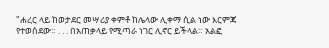"ሐረር ላይ ከወታደር መሣሪያ ቀምቶ ከሌላው ሊቀማ ሲል ነው እርምጃ የተወሰደው። . . . በአጠቃላይ የሚጣራ ነገር ሊኖር ይችላል። አልፎ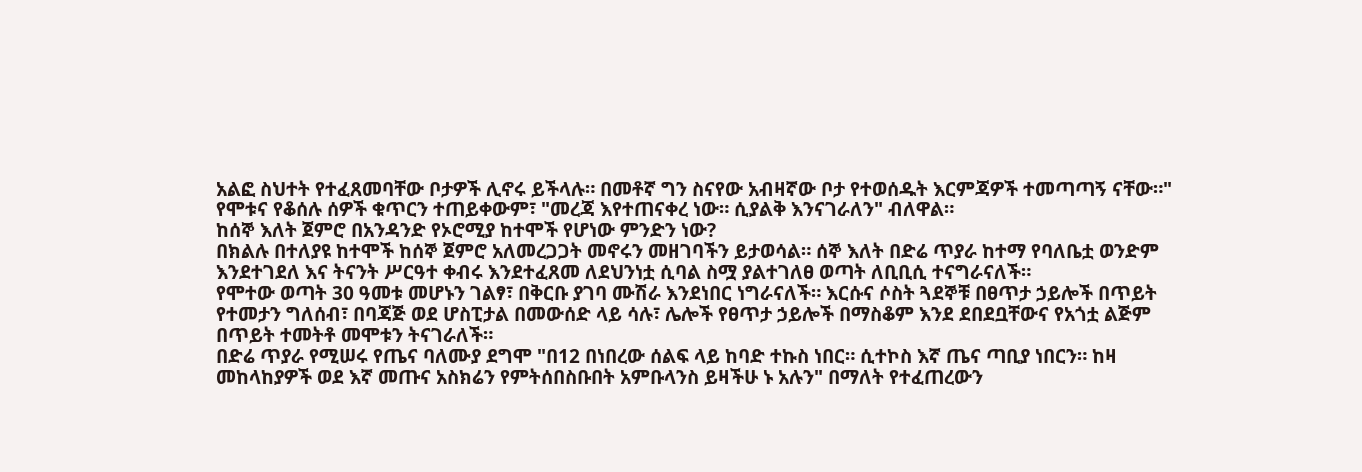አልፎ ስህተት የተፈጸመባቸው ቦታዎች ሊኖሩ ይችላሉ። በመቶኛ ግን ስናየው አብዛኛው ቦታ የተወሰዱት እርምጃዎች ተመጣጣኝ ናቸው።"
የሞቱና የቆሰሉ ሰዎች ቁጥርን ተጠይቀውም፣ "መረጃ እየተጠናቀረ ነው። ሲያልቅ እንናገራለን" ብለዋል።
ከሰኞ እለት ጀምሮ በአንዳንድ የኦሮሚያ ከተሞች የሆነው ምንድን ነው?
በክልሉ በተለያዩ ከተሞች ከሰኞ ጀምሮ አለመረጋጋት መኖሩን መዘገባችን ይታወሳል። ሰኞ እለት በድሬ ጥያራ ከተማ የባለቤቷ ወንድም እንደተገደለ እና ትናንት ሥርዓተ ቀብሩ እንደተፈጸመ ለደህንነቷ ሲባል ስሟ ያልተገለፀ ወጣት ለቢቢሲ ተናግራናለች።
የሞተው ወጣት 30 ዓመቱ መሆኑን ገልፃ፣ በቅርቡ ያገባ ሙሽራ እንደነበር ነግራናለች። እርሱና ሶስት ጓደኞቹ በፀጥታ ኃይሎች በጥይት የተመታን ግለሰብ፣ በባጃጅ ወደ ሆስፒታል በመውሰድ ላይ ሳሉ፣ ሌሎች የፀጥታ ኃይሎች በማስቆም እንደ ደበደቧቸውና የአጎቷ ልጅም በጥይት ተመትቶ መሞቱን ትናገራለች።
በድሬ ጥያራ የሚሠሩ የጤና ባለሙያ ደግሞ "በ12 በነበረው ሰልፍ ላይ ከባድ ተኩስ ነበር። ሲተኮስ እኛ ጤና ጣቢያ ነበርን። ከዛ መከላከያዎች ወደ እኛ መጡና አስክሬን የምትሰበስቡበት አምቡላንስ ይዛችሁ ኑ አሉን" በማለት የተፈጠረውን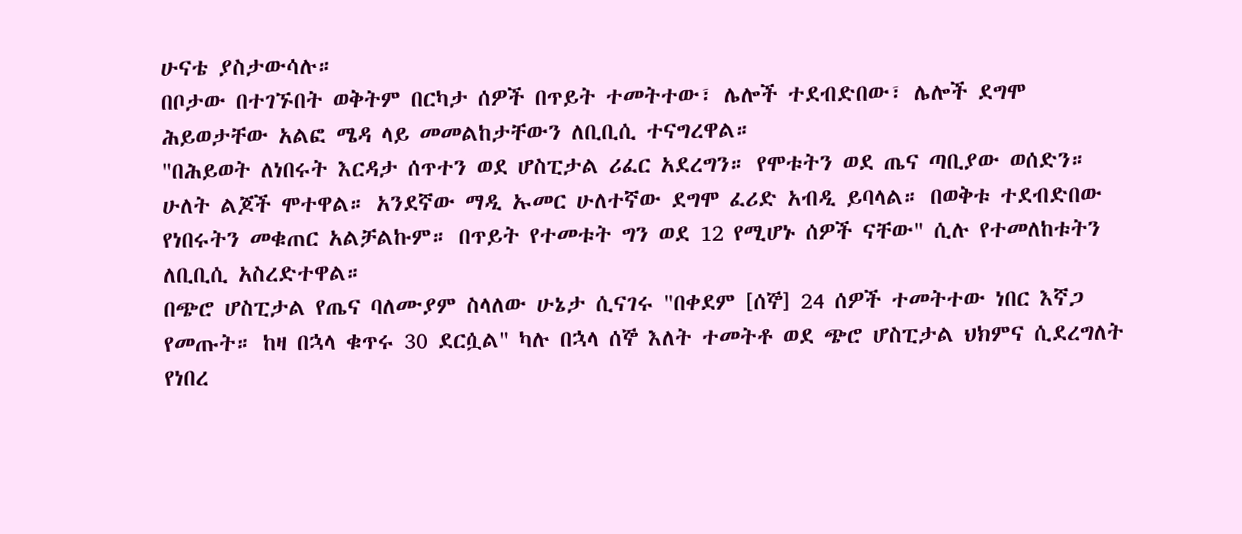ሁናቴ ያስታውሳሉ።
በቦታው በተገኙበት ወቅትም በርካታ ሰዎች በጥይት ተመትተው፣ ሌሎች ተደብድበው፣ ሌሎች ደግሞ ሕይወታቸው አልፎ ሜዳ ላይ መመልከታቸውን ለቢቢሲ ተናግረዋል።
"በሕይወት ለነበሩት እርዳታ ሰጥተን ወደ ሆስፒታል ሪፈር አደረግን። የሞቱትን ወደ ጤና ጣቢያው ወሰድን። ሁለት ልጆች ሞተዋል። አንደኛው ማዲ ኡመር ሁለተኛው ደግሞ ፈሪድ አብዲ ይባላል። በወቅቱ ተደብድበው የነበሩትን መቁጠር አልቻልኩም። በጥይት የተመቱት ግን ወደ 12 የሚሆኑ ሰዎች ናቸው" ሲሉ የተመለከቱትን ለቢቢሲ አስረድተዋል።
በጭሮ ሆስፒታል የጤና ባለሙያም ስላለው ሁኔታ ሲናገሩ "በቀደም [ሰኞ] 24 ሰዎች ተመትተው ነበር እኛጋ የመጡት። ከዛ በኋላ ቁጥሩ 30 ደርሷል" ካሉ በኋላ ሰኞ እለት ተመትቶ ወደ ጭሮ ሆስፒታል ህክምና ሲደረግለት የነበረ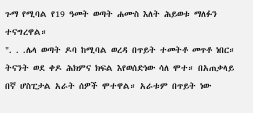ጉማ የሚባል የ19 ዓመት ወጣት ሐሙስ እለት ሕይወቱ ማለፉን ተናግረዋል።
". . .ሌላ ወጣት ዶባ ከሚባል ወረዳ በጥይት ተመትቶ መጥቶ ነበር። ትናንት ወደ ቀዶ ሕክምና ክፍል እየወሰድነው ሳለ ሞተ። በአጠቃላይ በኛ ሆስፒታል አራት ሰዎች ሞተዋል። አራቱም በጥይት ነው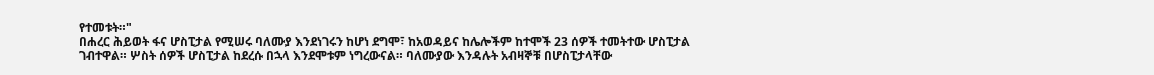የተመቱት።"
በሐረር ሕይወት ፋና ሆስፒታል የሚሠሩ ባለሙያ እንደነገሩን ከሆነ ደግሞ፣ ከአወዳይና ከሌሎችም ከተሞች 23 ሰዎች ተመትተው ሆስፒታል ገብተዋል። ሦስት ሰዎች ሆስፒታል ከደረሱ በኋላ እንደሞቱም ነግረውናል። ባለሙያው እንዳሉት አብዛኞቹ በሆስፒታላቸው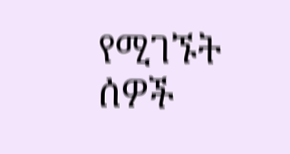የሚገኙት ሰዎች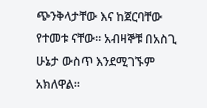ጭንቅላታቸው እና ከጀርባቸው የተመቱ ናቸው። አብዛኞቹ በአስጊ ሁኔታ ውስጥ እንደሚገኙም አክለዋል።